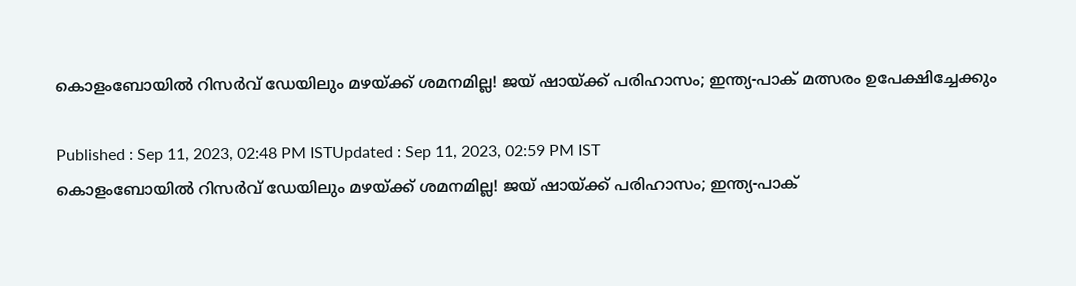കൊളംബോയില്‍ റിസര്‍വ് ഡേയിലും മഴയ്ക്ക് ശമനമില്ല! ജയ് ഷായ്ക്ക് പരിഹാസം; ഇന്ത്യ-പാക് മത്സരം ഉപേക്ഷിച്ചേക്കും

Published : Sep 11, 2023, 02:48 PM ISTUpdated : Sep 11, 2023, 02:59 PM IST
കൊളംബോയില്‍ റിസര്‍വ് ഡേയിലും മഴയ്ക്ക് ശമനമില്ല! ജയ് ഷായ്ക്ക് പരിഹാസം; ഇന്ത്യ-പാക്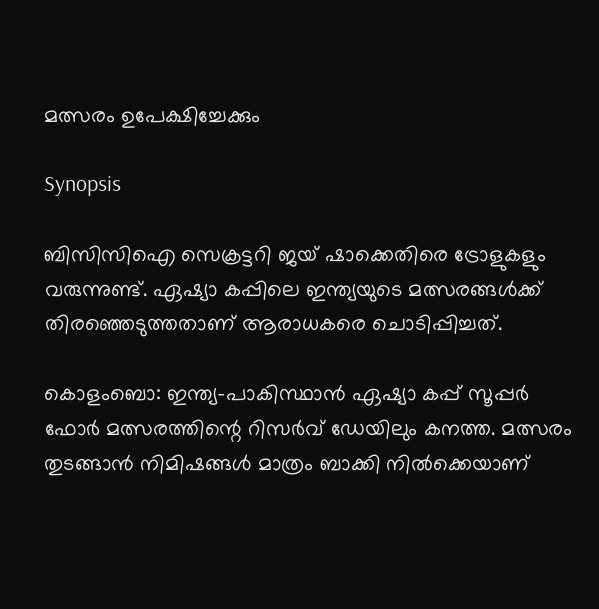മത്സരം ഉപേക്ഷിച്ചേക്കും

Synopsis

ബിസിസിഐ സെക്രട്ടറി ജയ് ഷാക്കെതിരെ ട്രോളുകളും വരുന്നുണ്ട്. ഏഷ്യാ കപ്പിലെ ഇന്ത്യയുടെ മത്സരങ്ങള്‍ക്ക് തിരഞ്ഞെടുത്തതാണ് ആരാധകരെ ചൊടിപ്പിച്ചത്.

കൊളംബൊ: ഇന്ത്യ-പാകിസ്ഥാന്‍ ഏഷ്യാ കപ്പ് സൂപ്പര്‍ ഫോര്‍ മത്സരത്തിന്റെ റിസര്‍വ് ഡേയിലും കനത്ത. മത്സരം തുടങ്ങാന്‍ നിമിഷങ്ങള്‍ മാത്രം ബാക്കി നില്‍ക്കെയാണ്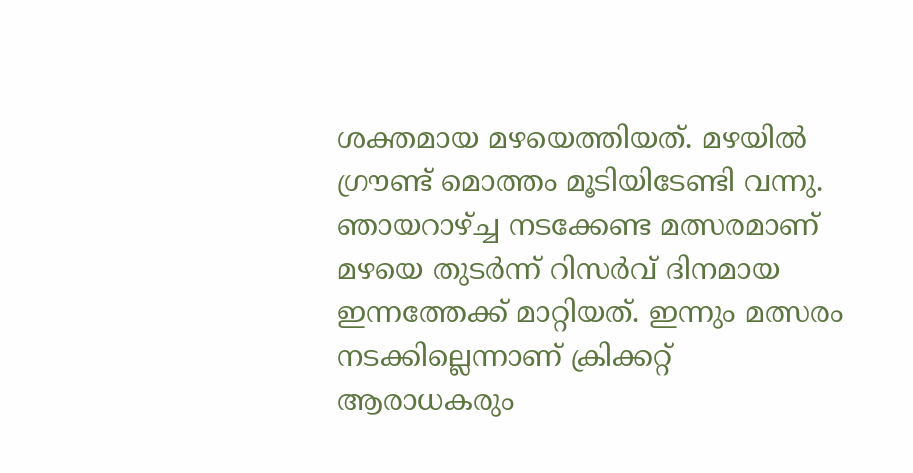ശക്തമായ മഴയെത്തിയത്. മഴയില്‍ ഗ്രൗണ്ട് മൊത്തം മൂടിയിടേണ്ടി വന്നു. ഞായറാഴ്ച്ച നടക്കേണ്ട മത്സരമാണ് മഴയെ തുടര്‍ന്ന് റിസര്‍വ് ദിനമായ ഇന്നത്തേക്ക് മാറ്റിയത്. ഇന്നും മത്സരം നടക്കില്ലെന്നാണ് ക്രിക്കറ്റ് ആരാധകരും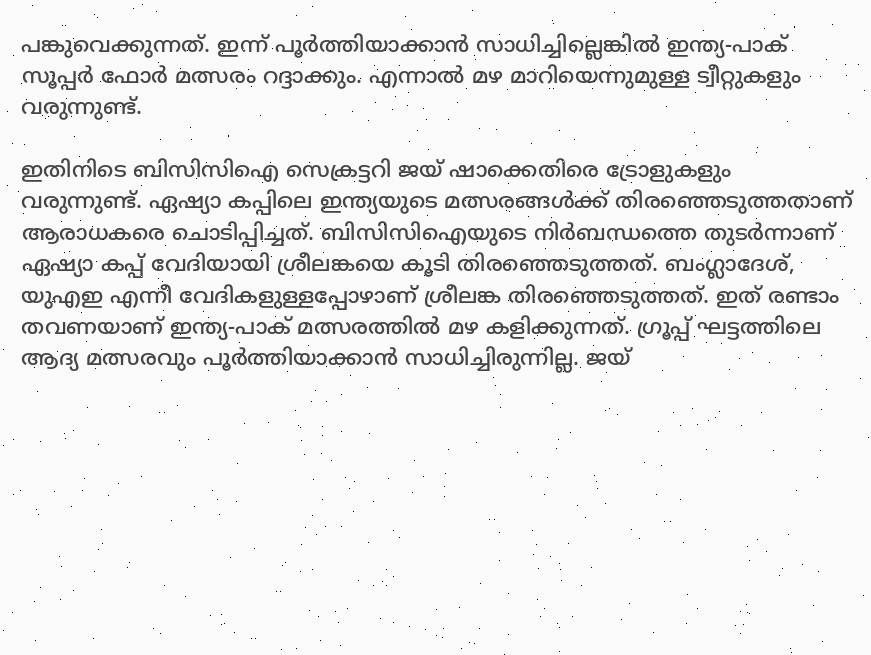പങ്കുവെക്കുന്നത്. ഇന്ന് പൂര്‍ത്തിയാക്കാന്‍ സാധിച്ചില്ലെങ്കില്‍ ഇന്ത്യ-പാക് സൂപ്പര്‍ ഫോര്‍ മത്സരം റദ്ദാക്കും. എന്നാല്‍ മഴ മാറിയെന്നുമുള്ള ട്വീറ്റുകളും വരുന്നുണ്ട്.

ഇതിനിടെ ബിസിസിഐ സെക്രട്ടറി ജയ് ഷാക്കെതിരെ ട്രോളുകളും വരുന്നുണ്ട്. ഏഷ്യാ കപ്പിലെ ഇന്ത്യയുടെ മത്സരങ്ങള്‍ക്ക് തിരഞ്ഞെടുത്തതാണ് ആരാധകരെ ചൊടിപ്പിച്ചത്. ബിസിസിഐയുടെ നിര്‍ബന്ധത്തെ തുടര്‍ന്നാണ് ഏഷ്യാ കപ്പ് വേദിയായി ശ്രീലങ്കയെ കൂടി തിരഞ്ഞെടുത്തത്. ബംഗ്ലാദേശ്, യുഎഇ എന്നീ വേദികളുള്ളപ്പോഴാണ് ശ്രീലങ്ക തിരഞ്ഞെടുത്തത്. ഇത് രണ്ടാം തവണയാണ് ഇന്ത്യ-പാക് മത്സരത്തില്‍ മഴ കളിക്കുന്നത്. ഗ്രൂപ്പ് ഘട്ടത്തിലെ ആദ്യ മത്സരവും പൂര്‍ത്തിയാക്കാന്‍ സാധിച്ചിരുന്നില്ല. ജയ്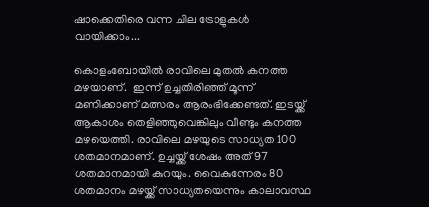ഷാക്കെതിരെ വന്ന ചില ട്രോളുകള്‍ വായിക്കാം...

കൊളംബോയില്‍ രാവിലെ മുതല്‍ കനത്ത മഴയാണ്.  ഇന്ന് ഉച്ചതിരിഞ്ഞ് മൂന്ന് മണിക്കാണ് മത്സരം ആരംഭിക്കേണ്ടത്. ഇടയ്ക്ക് ആകാശം തെളിഞ്ഞുവെങ്കിലും വീണ്ടും കനത്ത മഴയെത്തി. രാവിലെ മഴയുടെ സാധ്യത 100 ശതമാനമാണ്. ഉച്ചയ്ക്ക് ശേഷം അത് 97 ശതമാനമായി കുറയും. വൈകുന്നേരം 80 ശതമാനം മഴയ്ക്ക് സാധ്യതയെന്നും കാലാവസ്ഥ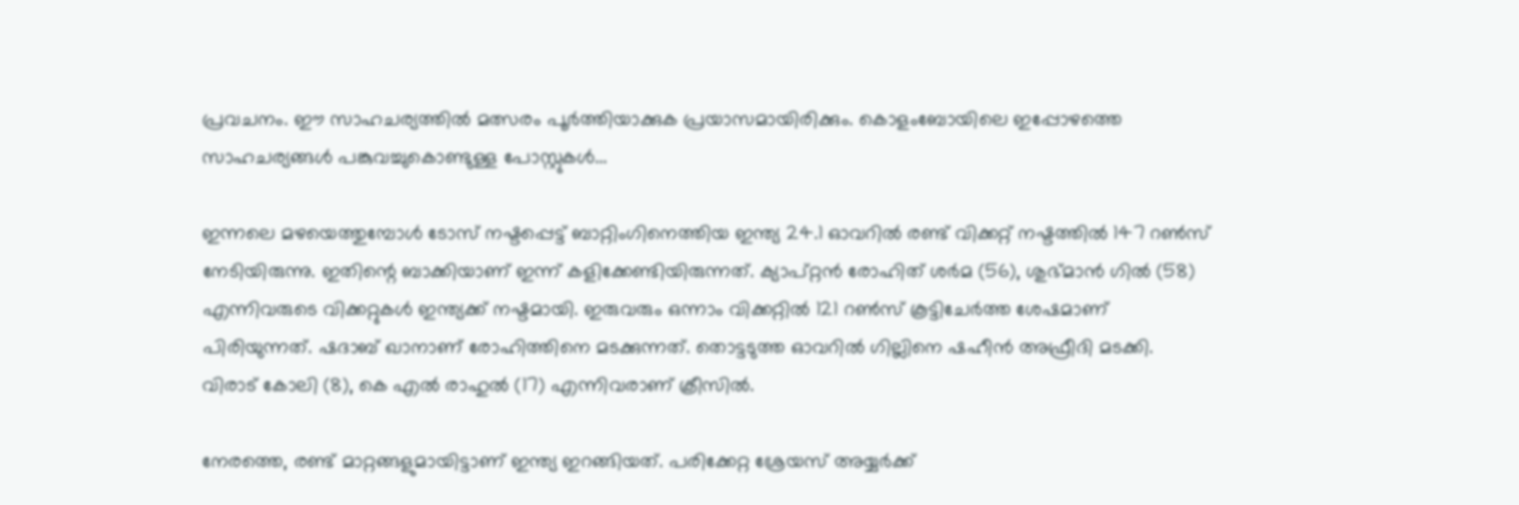പ്രവചനം. ഈ സാഹചര്യത്തില്‍ മത്സരം പൂര്‍ത്തിയാക്കുക പ്രയാസമായിരിക്കും. കൊളംബോയിലെ ഇപ്പോഴത്തെ സാഹചര്യങ്ങള്‍ പങ്കുവച്ചുകൊണ്ടുള്ള പോസ്റ്റുകള്‍...

ഇന്നലെ മഴയെത്തുമ്പോള്‍ ടോസ് നഷ്ടപ്പെട്ട് ബാറ്റിംഗിനെത്തിയ ഇന്ത്യ 24.1 ഓവറില്‍ രണ്ട് വിക്കറ്റ് നഷ്ടത്തില്‍ 147 റണ്‍സ് നേടിയിരുന്നു. ഇതിന്റെ ബാക്കിയാണ് ഇന്ന് കളിക്കേണ്ടിയിരുന്നത്. ക്യാപ്റ്റന്‍ രോഹിത് ശര്‍മ (56), ശുഭ്മാന്‍ ഗില്‍ (58) എന്നിവരുടെ വിക്കറ്റുകള്‍ ഇന്ത്യക്ക് നഷ്ടമായി. ഇരുവരും ഒന്നാം വിക്കറ്റില്‍ 121 റണ്‍സ് കൂട്ടിചേര്‍ത്ത ശേഷമാണ് പിരിയുന്നത്. ഷദാബ് ഖാനാണ് രോഹിത്തിനെ മടക്കുന്നത്. തൊട്ടടുത്ത ഓവറില്‍ ഗില്ലിനെ ഷഹീന്‍ അഫ്രീദി മടക്കി. വിരാട് കോലി (8), കെ എല്‍ രാഹുല്‍ (17) എന്നിവരാണ് ക്രീസില്‍.

നേരത്തെ, രണ്ട് മാറ്റങ്ങളുമായിട്ടാണ് ഇന്ത്യ ഇറങ്ങിയത്. പരിക്കേറ്റ ശ്രേയസ് അയ്യര്‍ക്ക്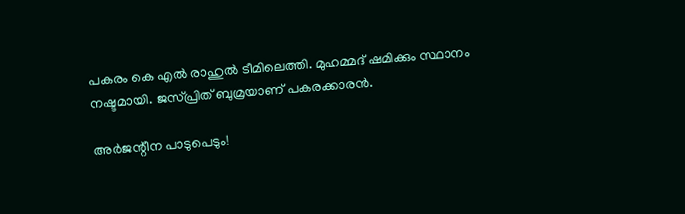പകരം കെ എല്‍ രാഹുല്‍ ടീമിലെത്തി. മുഹമ്മദ് ഷമിക്കും സ്ഥാനം നഷ്ടമായി. ജസ്പ്രിത് ബുമ്രയാണ് പകരക്കാരന്‍.

അര്‍ജന്റീന പാടുപെടും!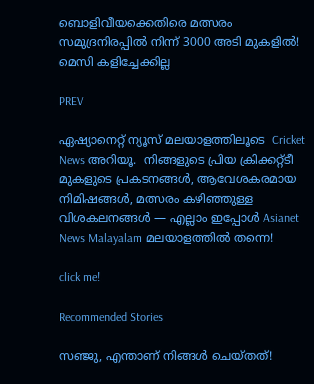ബൊളിവീയക്കെതിരെ മത്സരം സമുദ്രനിരപ്പില്‍ നിന്ന് 3000 അടി മുകളില്‍! മെസി കളിച്ചേക്കില്ല

PREV

ഏഷ്യാനെറ്റ് ന്യൂസ് മലയാളത്തിലൂടെ  Cricket News അറിയൂ.  നിങ്ങളുടെ പ്രിയ ക്രിക്കറ്റ്ടീ മുകളുടെ പ്രകടനങ്ങൾ, ആവേശകരമായ നിമിഷങ്ങൾ, മത്സരം കഴിഞ്ഞുള്ള വിശകലനങ്ങൾ — എല്ലാം ഇപ്പോൾ Asianet News Malayalam മലയാളത്തിൽ തന്നെ!

click me!

Recommended Stories

സഞ്ജു, എന്താണ് നിങ്ങള്‍ ചെയ്തത്!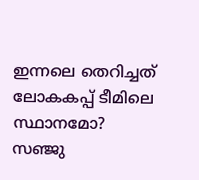ഇന്നലെ തെറിച്ചത് ലോകകപ്പ് ടീമിലെ സ്ഥാനമോ?
സഞ്ജു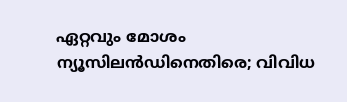ഏറ്റവും മോശം ന്യൂസിലന്‍ഡിനെതിരെ; വിവിധ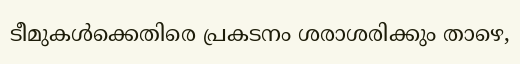ടീമുകള്‍ക്കെതിരെ പ്രകടനം ശരാശരിക്കും താഴെ,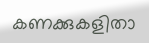കണക്കുകളിതാ